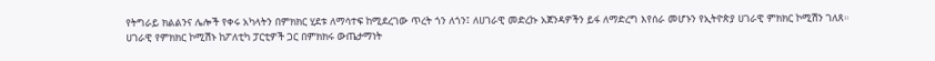የትግራይ ክልልንና ሌሎች የቀሩ አካላትን በምክክር ሂደቱ ለማሳተፍ ከሚደረገው ጥረት ጎን ለጎን፤ ለሀገራዊ መድረኩ አጀንዳዎችን ይፋ ለማድረግ እየሰራ መሆኑን የኢትዮጵያ ሀገራዊ ምክክር ኮሚሽን ገለጸ።
ሀገራዊ የምክክር ኮሚሽኑ ከፖለቲካ ፓርቲዎች ጋር በምክክሩ ውጤታማነት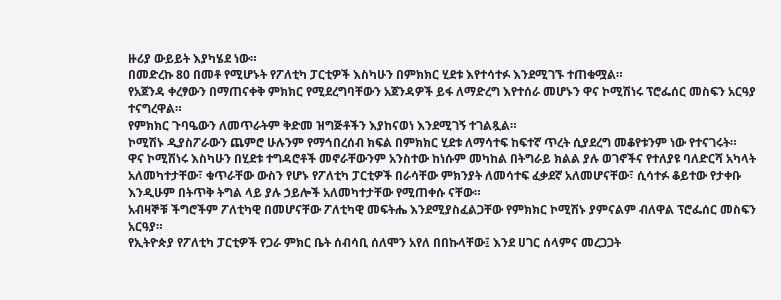ዙሪያ ውይይት እያካሄደ ነው።
በመድረኩ 80 በመቶ የሚሆኑት የፖለቲካ ፓርቲዎች እስካሁን በምክክር ሂደቱ እየተሳተፉ እንደሚገኙ ተጠቁሟል።
የአጀንዳ ቀረፃውን በማጠናቀቅ ምክክር የሚደረግባቸውን አጀንዳዎች ይፋ ለማድረግ እየተሰራ መሆኑን ዋና ኮሚሽነሩ ፕሮፌሰር መስፍን አርዓያ ተናግረዋል።
የምክክር ጉባዔውን ለመጥራትም ቅድመ ዝግጅቶችን እያከናወነ እንደሚገኝ ተገልጿል።
ኮሚሽኑ ዲያስፖራውን ጨምሮ ሁሉንም የማኅበረሰብ ክፍል በምክክር ሂደቱ ለማሳተፍ ከፍተኛ ጥረት ሲያደረግ መቆየቱንም ነው የተናገሩት።
ዋና ኮሚሽነሩ እስካሁን በሂደቱ ተግዳሮቶች መኖራቸውንም አንስተው ከነሱም መካከል በትግራይ ክልል ያሉ ወገኖችና የተለያዩ ባለድርሻ አካላት አለመካተታቸው፣ ቁጥራቸው ውስን የሆኑ የፖለቲካ ፓርቲዎች በራሳቸው ምክንያት ለመሳተፍ ፈቃደኛ አለመሆናቸው፣ ሲሳተፉ ቆይተው የታቀቡ እንዲሁም በትጥቅ ትግል ላይ ያሉ ኃይሎች አለመካተታቸው የሚጠቀሱ ናቸው።
አብዛኞቹ ችግሮችም ፖለቲካዊ በመሆናቸው ፖለቲካዊ መፍትሔ እንደሚያስፈልጋቸው የምክክር ኮሚሽኑ ያምናልም ብለዋል ፕሮፌሰር መስፍን አርዓያ።
የኢትዮጵያ የፖለቲካ ፓርቲዎች የጋራ ምክር ቤት ሰብሳቢ ሰለሞን አየለ በበኩላቸው፤ እንደ ሀገር ሰላምና መረጋጋት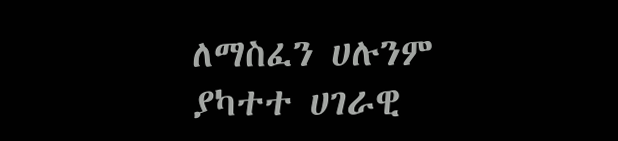ለማስፈን ሀሉንም ያካተተ ሀገራዊ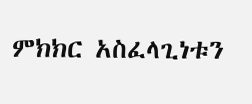ምክክር አስፈላጊነቱን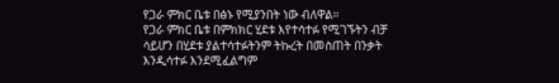የጋራ ምክር ቤቱ በፅኑ የሚያንበት ነው ብለዋል።
የጋራ ምክር ቤቱ በምክክር ሂደቱ እየተሳተፉ የሚገኙትን ብቻ ሳይሆን በሂደቱ ያልተሳተፉትንም ትኩረት በመስጠት በንቃት እንዲሳተፉ እንደሚፈልግም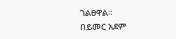ገልፀዋል።
በይመር አደም